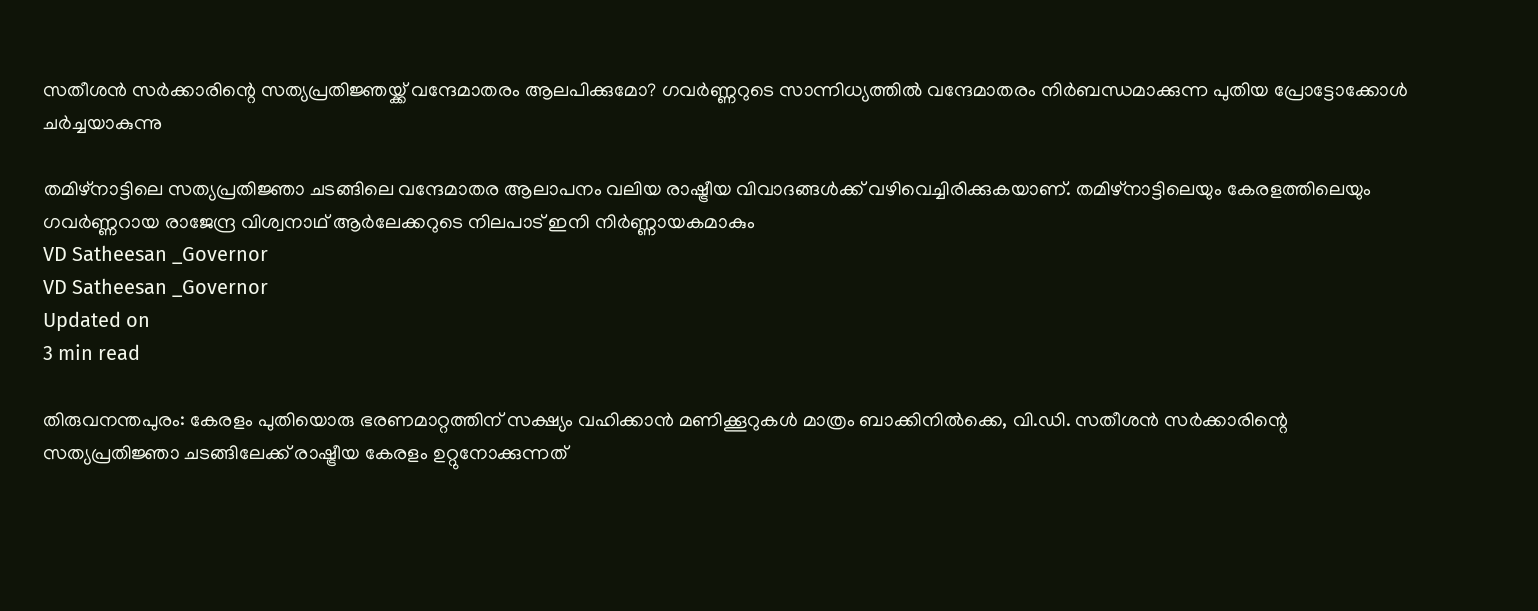സതീശൻ സർക്കാരിന്റെ സത്യപ്രതിജ്ഞയ്ക്ക് വന്ദേമാതരം ആലപിക്കുമോ? ഗവർണ്ണറുടെ സാന്നിധ്യത്തിൽ വന്ദേമാതരം നിർബന്ധമാക്കുന്ന പുതിയ പ്രോട്ടോക്കോൾ ചർച്ചയാകുന്നു

തമിഴ്‌നാട്ടിലെ സത്യപ്രതിജ്ഞാ ചടങ്ങിലെ വന്ദേമാതര ആലാപനം വലിയ രാഷ്ട്രീയ വിവാദങ്ങൾക്ക് വഴിവെച്ചിരിക്കുകയാണ്. തമിഴ്‌നാട്ടിലെയും കേരളത്തിലെയും ഗവർണ്ണറായ രാജേന്ദ്ര വിശ്വനാഥ് ആർലേക്കറുടെ നിലപാട് ഇനി നിർണ്ണായകമാകും
VD Satheesan _Governor
VD Satheesan _Governor
Updated on
3 min read

തിരുവനന്തപുരം: കേരളം പുതിയൊരു ഭരണമാറ്റത്തിന് സക്ഷ്യം വഹിക്കാൻ മണിക്കൂറുകൾ മാത്രം ബാക്കിനിൽക്കെ, വി.ഡി. സതീശൻ സർക്കാരിന്റെ സത്യപ്രതിജ്ഞാ ചടങ്ങിലേക്ക് രാഷ്ട്രീയ കേരളം ഉറ്റുനോക്കുന്നത്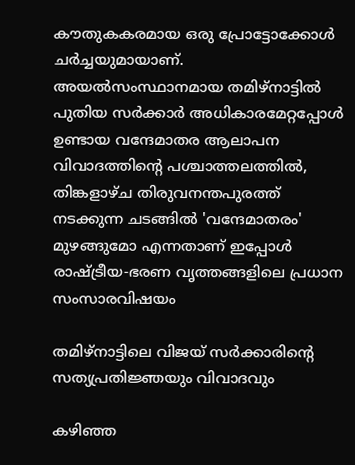കൗതുകകരമായ ഒരു പ്രോട്ടോക്കോൾ ചർച്ചയുമായാണ്. അയൽസംസ്ഥാനമായ തമിഴ്‌നാട്ടിൽ പുതിയ സർക്കാർ അധികാരമേറ്റപ്പോൾ ഉണ്ടായ വന്ദേമാതര ആലാപന വിവാദത്തിന്റെ പശ്ചാത്തലത്തിൽ, തിങ്കളാഴ്ച തിരുവനന്തപുരത്ത് നടക്കുന്ന ചടങ്ങിൽ 'വന്ദേമാതരം' മുഴങ്ങുമോ എന്നതാണ് ഇപ്പോൾ രാഷ്ട്രീയ-ഭരണ വൃത്തങ്ങളിലെ പ്രധാന സംസാരവിഷയം

തമിഴ്‌നാട്ടിലെ വിജയ് സർക്കാരിന്റെ സത്യപ്രതിജ്ഞയും വിവാദവും

കഴിഞ്ഞ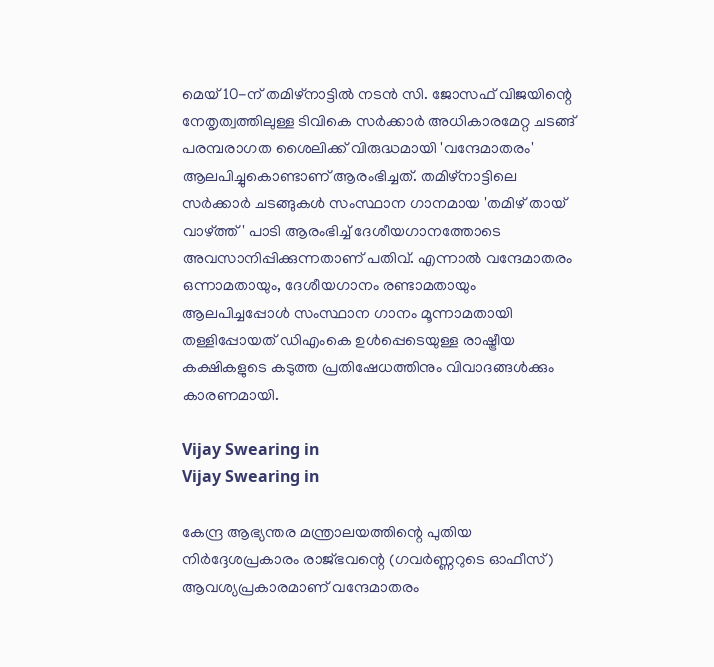മെയ് 10-ന് തമിഴ്‌നാട്ടിൽ നടൻ സി. ജോസഫ് വിജയിന്റെ നേതൃത്വത്തിലുള്ള ടിവികെ സർക്കാർ അധികാരമേറ്റ ചടങ്ങ് പരമ്പരാഗത ശൈലിക്ക് വിരുദ്ധമായി 'വന്ദേമാതരം' ആലപിച്ചുകൊണ്ടാണ് ആരംഭിച്ചത്. തമിഴ്‌നാട്ടിലെ സർക്കാർ ചടങ്ങുകൾ സംസ്ഥാന ഗാനമായ 'തമിഴ് തായ് വാഴ്ത്ത്' പാടി ആരംഭിച്ച് ദേശീയഗാനത്തോടെ അവസാനിപ്പിക്കുന്നതാണ് പതിവ്. എന്നാൽ വന്ദേമാതരം ഒന്നാമതായും, ദേശീയഗാനം രണ്ടാമതായും ആലപിച്ചപ്പോൾ സംസ്ഥാന ഗാനം മൂന്നാമതായി തള്ളിപ്പോയത് ഡിഎംകെ ഉൾപ്പെടെയുള്ള രാഷ്ട്രീയ കക്ഷികളുടെ കടുത്ത പ്രതിഷേധത്തിനും വിവാദങ്ങൾക്കും കാരണമായി.

Vijay Swearing in
Vijay Swearing in

കേന്ദ്ര ആഭ്യന്തര മന്ത്രാലയത്തിന്റെ പുതിയ നിർദ്ദേശപ്രകാരം രാജ്ഭവന്റെ (ഗവർണ്ണറുടെ ഓഫീസ്) ആവശ്യപ്രകാരമാണ് വന്ദേമാതരം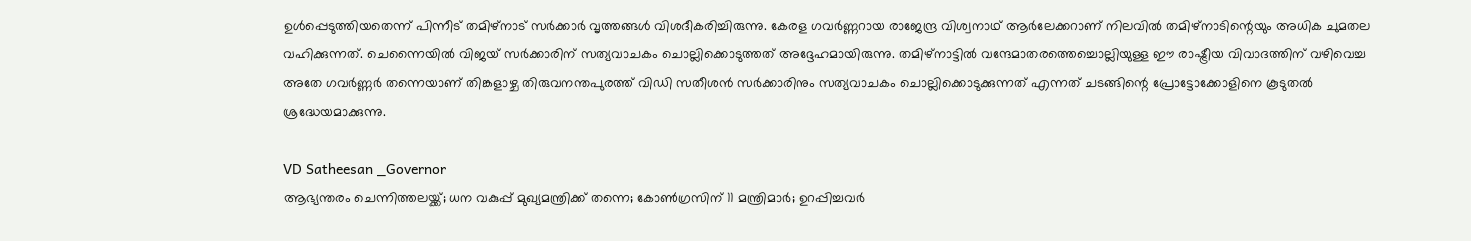ഉൾപ്പെടുത്തിയതെന്ന് പിന്നീട് തമിഴ്‌നാട് സർക്കാർ വൃത്തങ്ങൾ വിശദീകരിച്ചിരുന്നു. കേരള ഗവർണ്ണറായ രാജേന്ദ്ര വിശ്വനാഥ് ആർലേക്കറാണ് നിലവിൽ തമിഴ്‌നാടിന്റെയും അധിക ചുമതല വഹിക്കുന്നത്. ചെന്നൈയിൽ വിജയ് സർക്കാരിന് സത്യവാചകം ചൊല്ലിക്കൊടുത്തത് അദ്ദേഹമായിരുന്നു. തമിഴ്‌നാട്ടിൽ വന്ദേമാതരത്തെച്ചൊല്ലിയുള്ള ഈ രാഷ്ട്രീയ വിവാദത്തിന് വഴിവെച്ച അതേ ഗവർണ്ണർ തന്നെയാണ് തിങ്കളാഴ്ച തിരുവനന്തപുരത്ത് വിഡി സതീശൻ സർക്കാരിനും സത്യവാചകം ചൊല്ലിക്കൊടുക്കുന്നത് എന്നത് ചടങ്ങിന്റെ പ്രോട്ടോക്കോളിനെ കൂടുതൽ ശ്രദ്ധേയമാക്കുന്നു.

VD Satheesan _Governor
ആഭ്യന്തരം ചെന്നിത്തലയ്ക്ക്; ധന വകുപ്പ് മുഖ്യമന്ത്രിക്ക് തന്നെ; കോണ്‍ഗ്രസിന് 11 മന്ത്രിമാര്‍; ഉറപ്പിച്ചവര്‍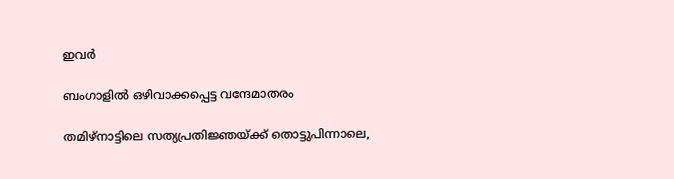ഇവര്‍

ബംഗാളിൽ ഒഴിവാക്കപ്പെട്ട വന്ദേമാതരം

തമിഴ്‌നാട്ടിലെ സത്യപ്രതിജ്ഞയ്ക്ക് തൊട്ടുപിന്നാലെ,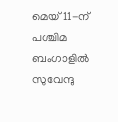മെയ് 11-ന് പശ്ചിമ ബംഗാളിൽ സുവേന്ദു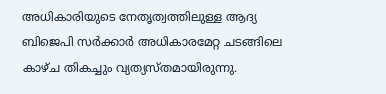അധികാരിയുടെ നേതൃത്വത്തിലുള്ള ആദ്യ ബിജെപി സർക്കാർ അധികാരമേറ്റ ചടങ്ങിലെ കാഴ്ച തികച്ചും വ്യത്യസ്തമായിരുന്നു.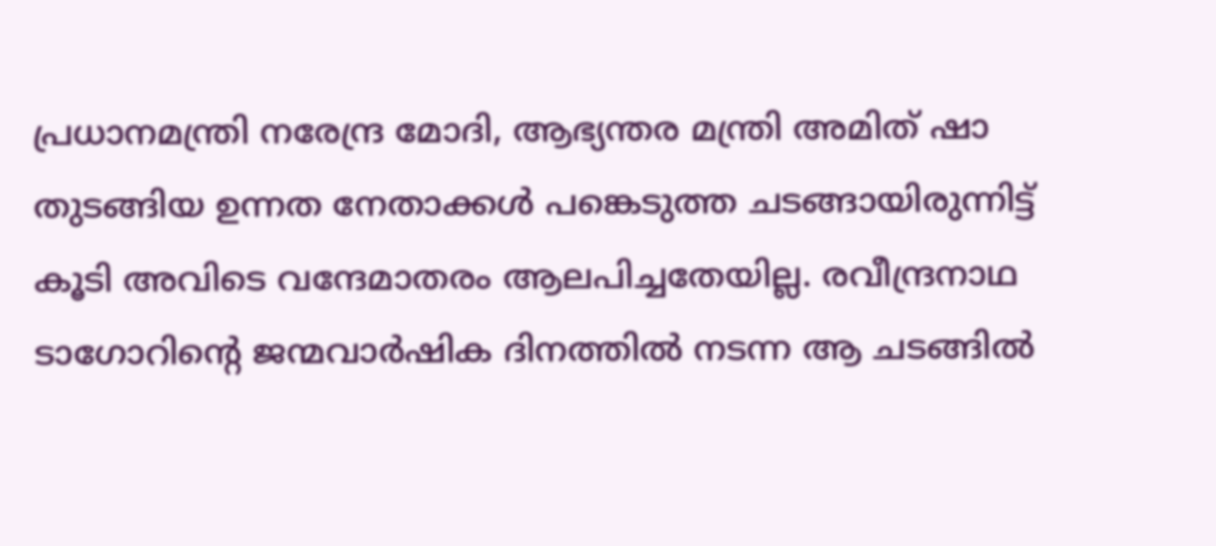പ്രധാനമന്ത്രി നരേന്ദ്ര മോദി, ആഭ്യന്തര മന്ത്രി അമിത് ഷാ തുടങ്ങിയ ഉന്നത നേതാക്കൾ പങ്കെടുത്ത ചടങ്ങായിരുന്നിട്ട് കൂടി അവിടെ വന്ദേമാതരം ആലപിച്ചതേയില്ല. രവീന്ദ്രനാഥ ടാഗോറിന്റെ ജന്മവാർഷിക ദിനത്തിൽ നടന്ന ആ ചടങ്ങിൽ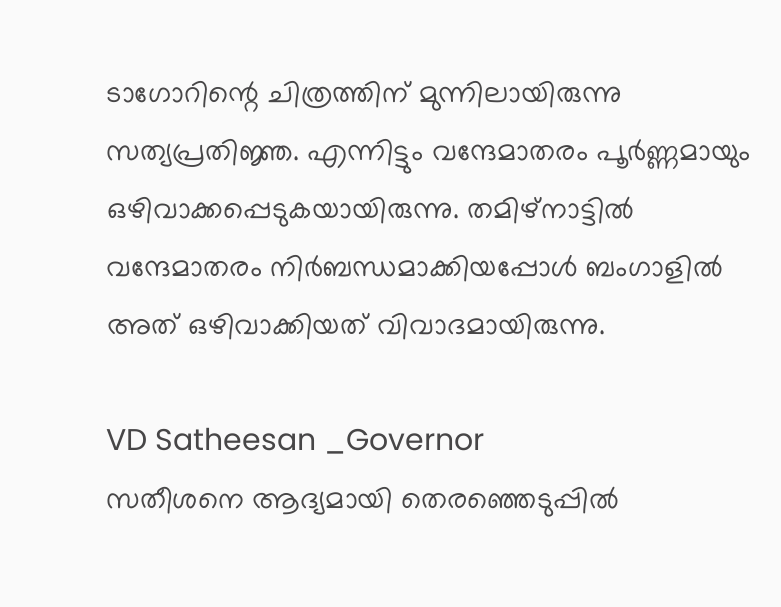ടാഗോറിന്റെ ചിത്രത്തിന് മുന്നിലായിരുന്നു സത്യപ്രതിജ്ഞ. എന്നിട്ടും വന്ദേമാതരം പൂർണ്ണമായും ഒഴിവാക്കപ്പെടുകയായിരുന്നു. തമിഴ്‌നാട്ടിൽ വന്ദേമാതരം നിർബന്ധമാക്കിയപ്പോൾ ബംഗാളിൽ അത് ഒഴിവാക്കിയത് വിവാദമായിരുന്നു.

VD Satheesan _Governor
സതീശനെ ആദ്യമായി തെരഞ്ഞെടുപ്പില്‍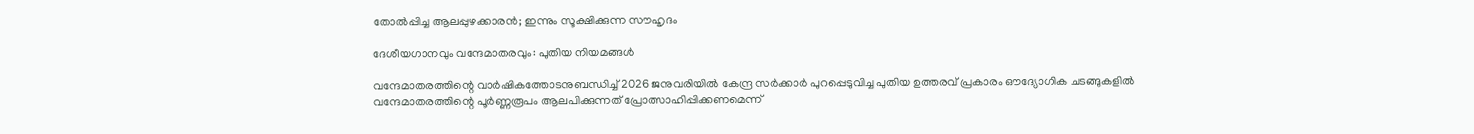തോല്‍പ്പിച്ച ആലപ്പുഴക്കാരന്‍; ഇന്നും സൂക്ഷിക്കുന്ന സൗഹൃദം

ദേശീയഗാനവും വന്ദേമാതരവും: പുതിയ നിയമങ്ങൾ

വന്ദേമാതരത്തിന്റെ വാർഷികത്തോടനുബന്ധിച്ച് 2026 ജനുവരിയിൽ കേന്ദ്ര സർക്കാർ പുറപ്പെടുവിച്ച പുതിയ ഉത്തരവ് പ്രകാരം ഔദ്യോഗിക ചടങ്ങുകളിൽ വന്ദേമാതരത്തിന്റെ പൂർണ്ണരൂപം ആലപിക്കുന്നത് പ്രോത്സാഹിപ്പിക്കണമെന്ന്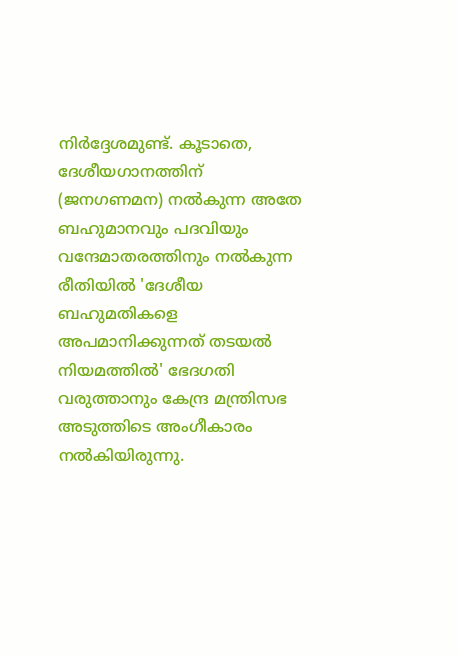നിർദ്ദേശമുണ്ട്. കൂടാതെ, ദേശീയഗാനത്തിന് (ജനഗണമന) നൽകുന്ന അതേ ബഹുമാനവും പദവിയും വന്ദേമാതരത്തിനും നൽകുന്ന രീതിയിൽ 'ദേശീയ ബഹുമതികളെ അപമാനിക്കുന്നത് തടയൽ നിയമത്തിൽ' ഭേദഗതി വരുത്താനും കേന്ദ്ര മന്ത്രിസഭ അടുത്തിടെ അംഗീകാരം നൽകിയിരുന്നു.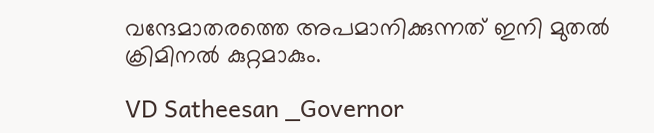വന്ദേമാതരത്തെ അപമാനിക്കുന്നത് ഇനി മുതൽ ക്രിമിനൽ കുറ്റമാകും.

VD Satheesan _Governor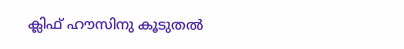ക്ലിഫ് ഹൗസിനു കൂടുതൽ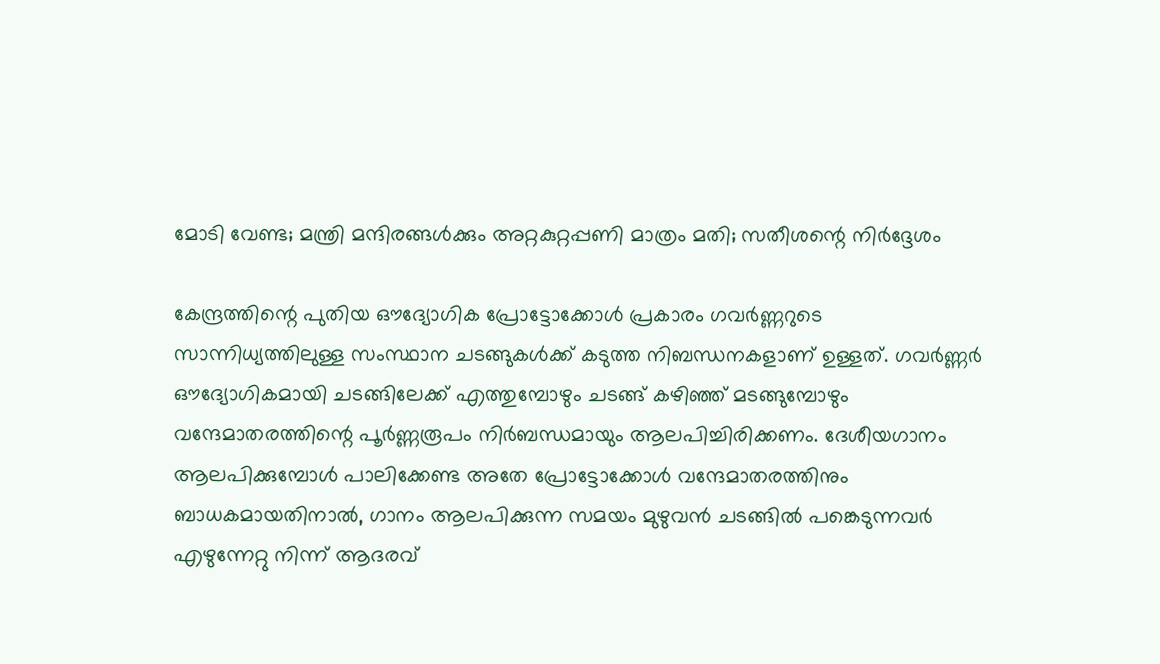മോടി വേണ്ട; മന്ത്രി മന്ദിരങ്ങൾക്കും അറ്റകുറ്റപ്പണി മാത്രം മതി; സതീശന്റെ നിർദ്ദേശം

കേന്ദ്രത്തിന്റെ പുതിയ ഔദ്യോഗിക പ്രോട്ടോക്കോൾ പ്രകാരം ഗവർണ്ണറുടെ സാന്നിധ്യത്തിലുള്ള സംസ്ഥാന ചടങ്ങുകൾക്ക് കടുത്ത നിബന്ധനകളാണ് ഉള്ളത്. ഗവർണ്ണർ ഔദ്യോഗികമായി ചടങ്ങിലേക്ക് എത്തുമ്പോഴും ചടങ്ങ് കഴിഞ്ഞ് മടങ്ങുമ്പോഴും വന്ദേമാതരത്തിന്റെ പൂർണ്ണരൂപം നിർബന്ധമായും ആലപിച്ചിരിക്കണം. ദേശീയഗാനം ആലപിക്കുമ്പോൾ പാലിക്കേണ്ട അതേ പ്രോട്ടോക്കോൾ വന്ദേമാതരത്തിനും ബാധകമായതിനാൽ, ഗാനം ആലപിക്കുന്ന സമയം മുഴുവൻ ചടങ്ങിൽ പങ്കെടുന്നവർ എഴുന്നേറ്റു നിന്ന് ആദരവ്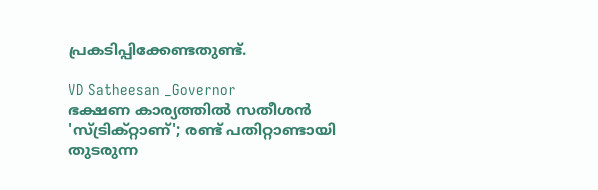പ്രകടിപ്പിക്കേണ്ടതുണ്ട്.

VD Satheesan _Governor
ഭക്ഷണ കാര്യത്തിൽ സതീശൻ 'സ്ട്രിക്റ്റാണ്'; രണ്ട് പതിറ്റാണ്ടായി തുടരുന്ന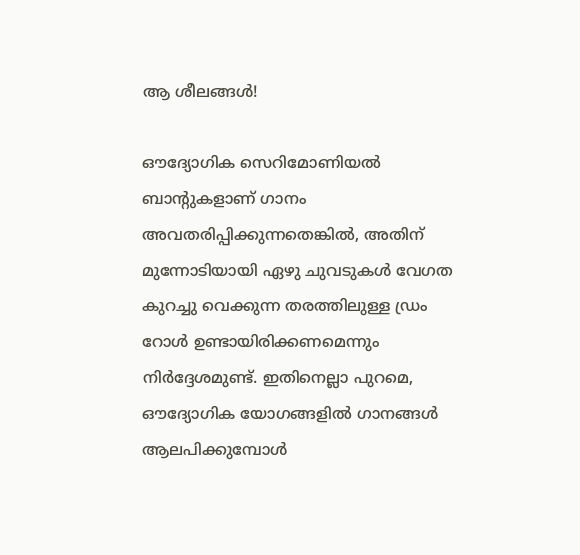ആ ശീലങ്ങൾ!

ഔദ്യോഗിക സെറിമോണിയൽ ബാന്റുകളാണ് ഗാനം അവതരിപ്പിക്കുന്നതെങ്കിൽ, അതിന് മുന്നോടിയായി ഏഴു ചുവടുകൾ വേഗത കുറച്ചു വെക്കുന്ന തരത്തിലുള്ള ഡ്രം റോൾ ഉണ്ടായിരിക്കണമെന്നും നിർദ്ദേശമുണ്ട്. ഇതിനെല്ലാ പുറമെ, ഔദ്യോഗിക യോഗങ്ങളിൽ ഗാനങ്ങൾ ആലപിക്കുമ്പോൾ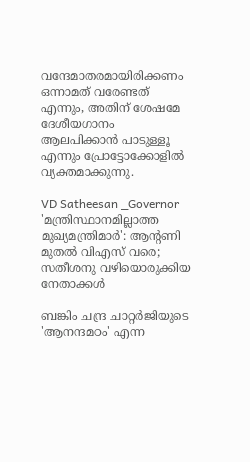വന്ദേമാതരമായിരിക്കണം ഒന്നാമത് വരേണ്ടത് എന്നും, അതിന് ശേഷമേ ദേശീയഗാനം ആലപിക്കാൻ പാടുള്ളൂ എന്നും പ്രോട്ടോക്കോളിൽ വ്യക്തമാക്കുന്നു.

VD Satheesan _Governor
'മന്ത്രിസ്ഥാനമില്ലാത്ത മുഖ്യമന്ത്രിമാര്‍': ആന്റണി മുതല്‍ വിഎസ് വരെ; സതീശനു വഴിയൊരുക്കിയ നേതാക്കള്‍

ബങ്കിം ചന്ദ്ര ചാറ്റർജിയുടെ 'ആനന്ദമഠം' എന്ന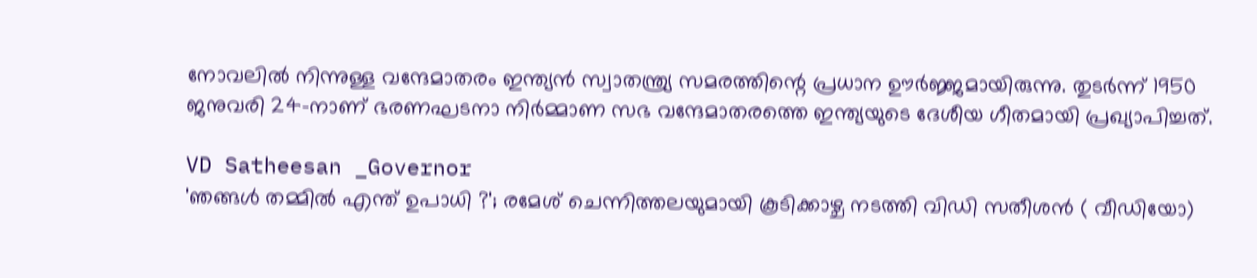നോവലിൽ നിന്നുള്ള വന്ദേമാതരം ഇന്ത്യൻ സ്വാതന്ത്ര്യ സമരത്തിന്റെ പ്രധാന ഊർജ്ജമായിരുന്നു. തുടർന്ന് 1950 ജനുവരി 24-നാണ് ഭരണഘടനാ നിർമ്മാണ സഭ വന്ദേമാതരത്തെ ഇന്ത്യയുടെ ദേശീയ ഗീതമായി പ്രഖ്യാപിച്ചത്.

VD Satheesan _Governor
'ഞങ്ങള്‍ തമ്മില്‍ എന്ത് ഉപാധി ?'; രമേശ് ചെന്നിത്തലയുമായി കൂടിക്കാഴ്ച നടത്തി വിഡി സതീശന്‍ ( വീഡിയോ)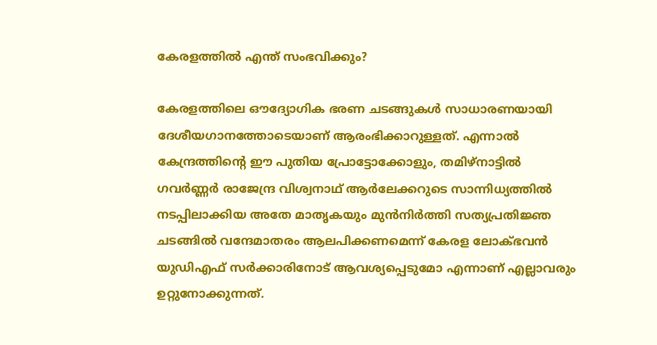കേരളത്തിൽ എന്ത് സംഭവിക്കും?

കേരളത്തിലെ ഔദ്യോഗിക ഭരണ ചടങ്ങുകൾ സാധാരണയായി ദേശീയഗാനത്തോടെയാണ് ആരംഭിക്കാറുള്ളത്. എന്നാൽ കേന്ദ്രത്തിന്റെ ഈ പുതിയ പ്രോട്ടോക്കോളും, തമിഴ്‌നാട്ടിൽ ഗവർണ്ണർ രാജേന്ദ്ര വിശ്വനാഥ് ആർലേക്കറുടെ സാന്നിധ്യത്തിൽ നടപ്പിലാക്കിയ അതേ മാതൃകയും മുൻനിർത്തി സത്യപ്രതിജ്ഞ ചടങ്ങിൽ വന്ദേമാതരം ആലപിക്കണമെന്ന് കേരള ലോക്‌ഭവൻ യുഡിഎഫ് സർക്കാരിനോട് ആവശ്യപ്പെടുമോ എന്നാണ് എല്ലാവരും ഉറ്റുനോക്കുന്നത്.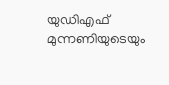യുഡിഎഫ് മുന്നണിയുടെയും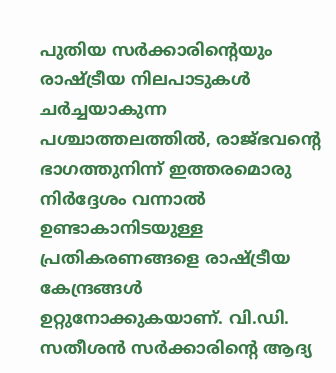പുതിയ സർക്കാരിന്റെയും രാഷ്ട്രീയ നിലപാടുകൾ ചർച്ചയാകുന്ന പശ്ചാത്തലത്തിൽ, രാജ്ഭവന്റെ ഭാഗത്തുനിന്ന് ഇത്തരമൊരു നിർദ്ദേശം വന്നാൽ ഉണ്ടാകാനിടയുള്ള പ്രതികരണങ്ങളെ രാഷ്ട്രീയ കേന്ദ്രങ്ങൾ ഉറ്റുനോക്കുകയാണ്. വി.ഡി. സതീശൻ സർക്കാരിന്റെ ആദ്യ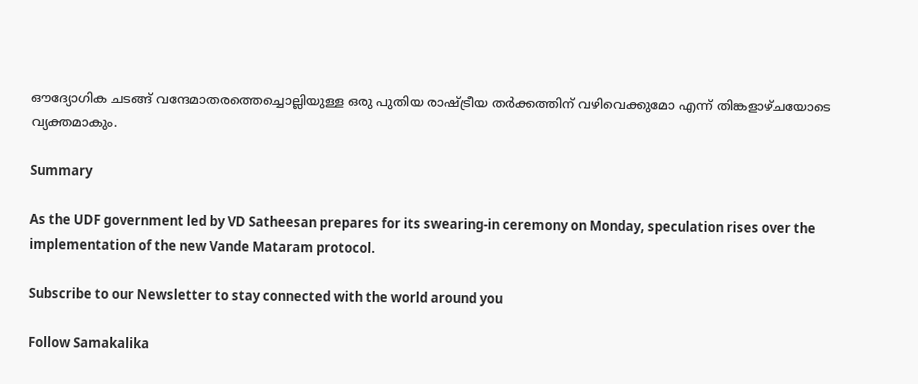ഔദ്യോഗിക ചടങ്ങ് വന്ദേമാതരത്തെച്ചൊല്ലിയുള്ള ഒരു പുതിയ രാഷ്ട്രീയ തർക്കത്തിന് വഴിവെക്കുമോ എന്ന് തിങ്കളാഴ്ചയോടെ വ്യക്തമാകും.

Summary

As the UDF government led by VD Satheesan prepares for its swearing-in ceremony on Monday, speculation rises over the implementation of the new Vande Mataram protocol.

Subscribe to our Newsletter to stay connected with the world around you

Follow Samakalika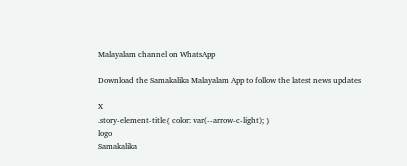Malayalam channel on WhatsApp

Download the Samakalika Malayalam App to follow the latest news updates

X
.story-element-title{ color: var(--arrow-c-light); }
logo
Samakalika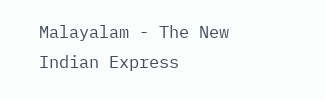Malayalam - The New Indian Express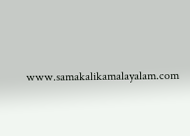www.samakalikamalayalam.com